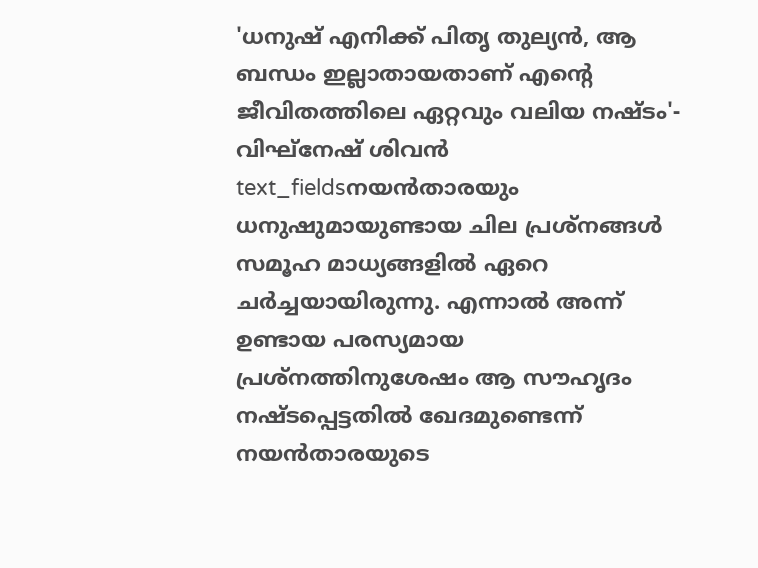'ധനുഷ് എനിക്ക് പിതൃ തുല്യൻ, ആ ബന്ധം ഇല്ലാതായതാണ് എന്റെ ജീവിതത്തിലെ ഏറ്റവും വലിയ നഷ്ടം'- വിഘ്നേഷ് ശിവൻ
text_fieldsനയൻതാരയും ധനുഷുമായുണ്ടായ ചില പ്രശ്നങ്ങൾ സമൂഹ മാധ്യങ്ങളിൽ ഏറെ ചർച്ചയായിരുന്നു. എന്നാൽ അന്ന് ഉണ്ടായ പരസ്യമായ പ്രശ്നത്തിനുശേഷം ആ സൗഹൃദം നഷ്ടപ്പെട്ടതിൽ ഖേദമുണ്ടെന്ന് നയൻതാരയുടെ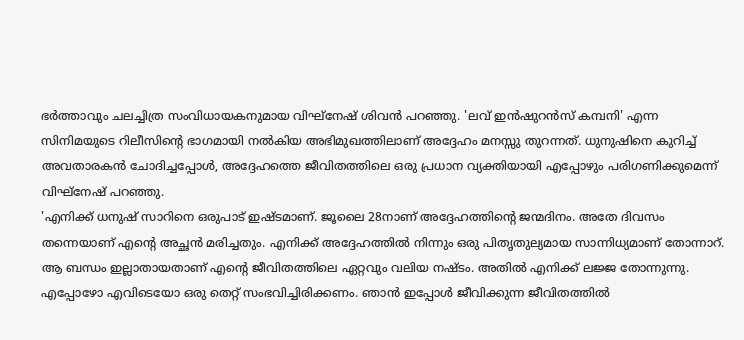ഭർത്താവും ചലച്ചിത്ര സംവിധായകനുമായ വിഘ്നേഷ് ശിവൻ പറഞ്ഞു. 'ലവ് ഇൻഷുറൻസ് കമ്പനി' എന്ന സിനിമയുടെ റിലീസിന്റെ ഭാഗമായി നൽകിയ അഭിമുഖത്തിലാണ് അദ്ദേഹം മനസ്സു തുറന്നത്. ധുനുഷിനെ കുറിച്ച് അവതാരകൻ ചോദിച്ചപ്പോൾ, അദ്ദേഹത്തെ ജീവിതത്തിലെ ഒരു പ്രധാന വ്യക്തിയായി എപ്പോഴും പരിഗണിക്കുമെന്ന് വിഘ്നേഷ് പറഞ്ഞു.
'എനിക്ക് ധനുഷ് സാറിനെ ഒരുപാട് ഇഷ്ടമാണ്. ജൂലൈ 28നാണ് അദ്ദേഹത്തിന്റെ ജന്മദിനം. അതേ ദിവസം തന്നെയാണ് എന്റെ അച്ഛൻ മരിച്ചതും. എനിക്ക് അദ്ദേഹത്തിൽ നിന്നും ഒരു പിതൃതുല്യമായ സാന്നിധ്യമാണ് തോന്നാറ്. ആ ബന്ധം ഇല്ലാതായതാണ് എന്റെ ജീവിതത്തിലെ ഏറ്റവും വലിയ നഷ്ടം. അതിൽ എനിക്ക് ലജ്ജ തോന്നുന്നു. എപ്പോഴോ എവിടെയോ ഒരു തെറ്റ് സംഭവിച്ചിരിക്കണം. ഞാൻ ഇപ്പോൾ ജീവിക്കുന്ന ജീവിതത്തിൽ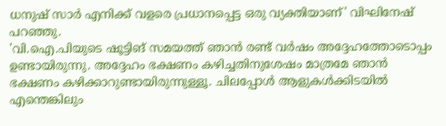ധനുഷ് സാർ എനിക്ക് വളരെ പ്രധാനപ്പെട്ട ഒരു വ്യക്തിയാണ്' വിഘിനേഷ് പറഞ്ഞു.
'വി.ഐ.പിയുടെ ഷൂട്ടിങ് സമയത്ത് ഞാൻ രണ്ട് വർഷം അദ്ദേഹത്തോടൊപ്പം ഉണ്ടായിരുന്നു. അദ്ദേഹം ഭക്ഷണം കഴിച്ചതിനുശേഷം മാത്രമേ ഞാൻ ഭക്ഷണം കഴിക്കാറുണ്ടായിരുന്നുള്ളൂ. ചിലപ്പോൾ ആളുകൾക്കിടയിൽ എന്തെങ്കിലും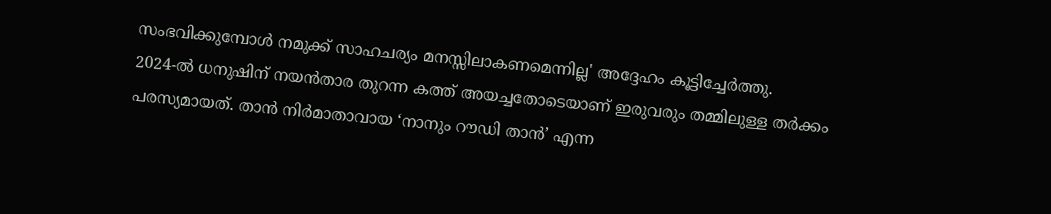സംഭവിക്കുമ്പോൾ നമുക്ക് സാഹചര്യം മനസ്സിലാകണമെന്നില്ല' അദ്ദേഹം കൂട്ടിച്ചേർത്തു.
2024-ൽ ധനുഷിന് നയൻതാര തുറന്ന കത്ത് അയച്ചതോടെയാണ് ഇരുവരും തമ്മിലുള്ള തർക്കം പരസ്യമായത്. താൻ നിർമാതാവായ ‘നാനും റൗഡി താൻ’ എന്ന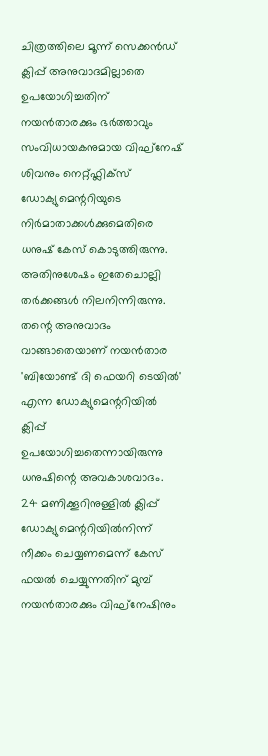ചിത്രത്തിലെ മൂന്ന് സെക്കൻഡ് ക്ലിപ്പ് അനുവാദമില്ലാതെ ഉപയോഗിച്ചതിന് നയൻതാരക്കും ഭർത്താവും സംവിധായകനുമായ വിഘ്നേഷ് ശിവനും നെറ്റ്ഫ്ലിക്സ് ഡോക്യുമെന്ററിയുടെ നിർമാതാക്കൾക്കുമെതിരെ ധനുഷ് കേസ് കൊടുത്തിരുന്നു. അതിനുശേഷം ഇതേചൊല്ലി തർക്കങ്ങൾ നിലനിന്നിരുന്നു. തന്റെ അനുവാദം വാങ്ങാതെയാണ് നയൻതാര 'ബിയോണ്ട് ദി ഫെയറി ടെയിൽ' എന്ന ഡോക്യുമെന്ററിയിൽ ക്ലിപ്പ് ഉപയോഗിച്ചതെന്നായിരുന്നു ധനുഷിന്റെ അവകാശവാദം.
24 മണിക്കൂറിനുള്ളിൽ ക്ലിപ്പ് ഡോക്യുമെന്ററിയിൽനിന്ന് നീക്കം ചെയ്യണമെന്ന് കേസ് ഫയൽ ചെയ്യുന്നതിന് മുമ്പ് നയൻതാരക്കും വിഘ്നേഷിനും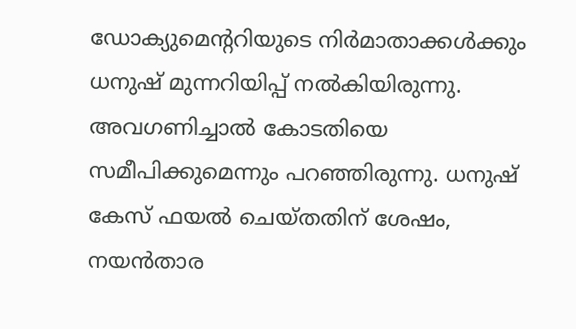ഡോക്യുമെന്ററിയുടെ നിർമാതാക്കൾക്കും ധനുഷ് മുന്നറിയിപ്പ് നൽകിയിരുന്നു. അവഗണിച്ചാൽ കോടതിയെ സമീപിക്കുമെന്നും പറഞ്ഞിരുന്നു. ധനുഷ് കേസ് ഫയൽ ചെയ്തതിന് ശേഷം, നയൻതാര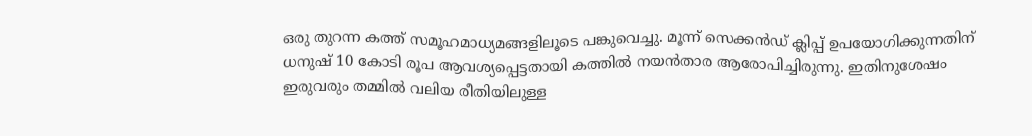ഒരു തുറന്ന കത്ത് സമൂഹമാധ്യമങ്ങളിലൂടെ പങ്കുവെച്ചു. മൂന്ന് സെക്കൻഡ് ക്ലിപ്പ് ഉപയോഗിക്കുന്നതിന് ധനുഷ് 10 കോടി രൂപ ആവശ്യപ്പെട്ടതായി കത്തിൽ നയൻതാര ആരോപിച്ചിരുന്നു. ഇതിനുശേഷം ഇരുവരും തമ്മിൽ വലിയ രീതിയിലുള്ള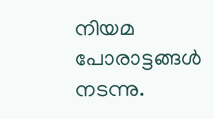നിയമ പോരാട്ടങ്ങൾ നടന്നു.